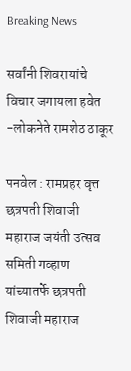Breaking News

सर्वांनी शिवरायांचे विचार जगायला हवेत -लोकनेते रामशेठ ठाकूर

पनवेल : रामप्रहर वृत्त
छत्रपती शिवाजी महाराज जयंती उत्सव समिती गव्हाण यांच्यातर्फे छत्रपती शिवाजी महाराज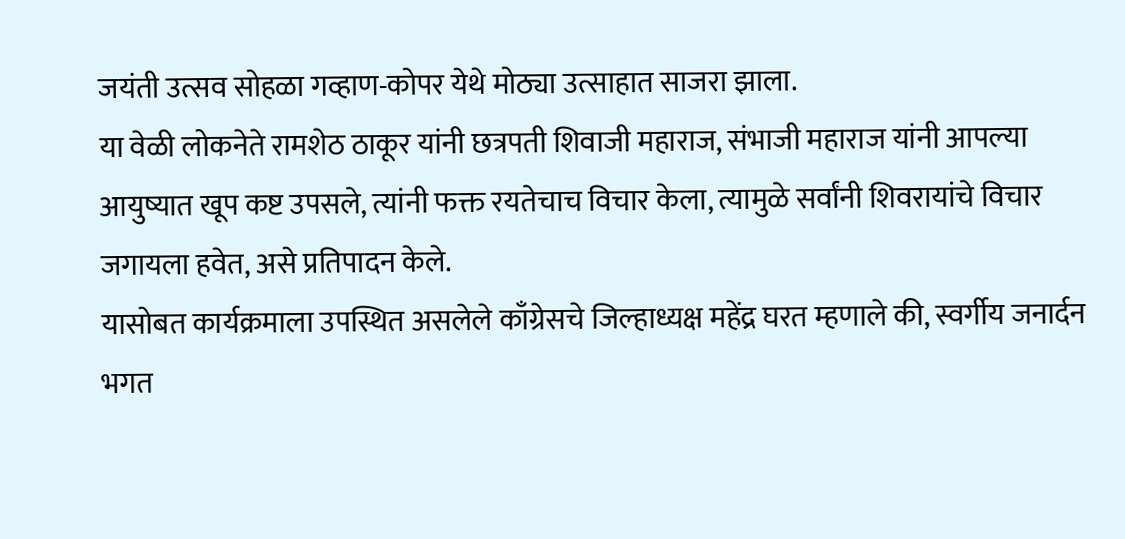जयंती उत्सव सोहळा गव्हाण-कोपर येथे मोठ्या उत्साहात साजरा झाला.
या वेळी लोकनेते रामशेठ ठाकूर यांनी छत्रपती शिवाजी महाराज, संभाजी महाराज यांनी आपल्या आयुष्यात खूप कष्ट उपसले, त्यांनी फक्त रयतेचाच विचार केला, त्यामुळे सर्वांनी शिवरायांचे विचार जगायला हवेत, असे प्रतिपादन केले.
यासोबत कार्यक्रमाला उपस्थित असलेले काँग्रेसचे जिल्हाध्यक्ष महेंद्र घरत म्हणाले की, स्वर्गीय जनार्दन भगत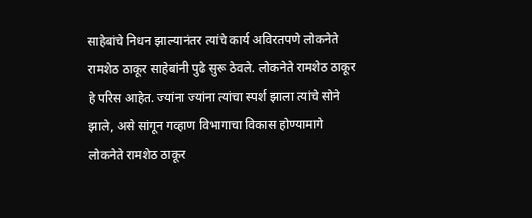साहेबांचे निधन झाल्यानंतर त्यांचे कार्य अविरतपणे लोकनेते रामशेठ ठाकूर साहेबांनी पुढे सुरू ठेवले. लोकनेते रामशेठ ठाकूर हे परिस आहेत. ज्यांना ज्यांना त्यांचा स्पर्श झाला त्यांचे सोने झाले, असे सांगून गव्हाण विभागाचा विकास होण्यामागे लोकनेते रामशेठ ठाकूर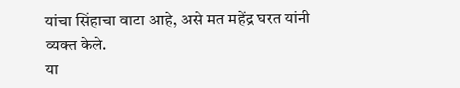यांचा सिंहाचा वाटा आहे, असे मत महेंद्र घरत यांनी व्यक्त केले.
या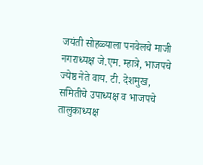जयंती सोहळ्याला पनवेलचे माजी नगराध्यक्ष जे.एम. म्हात्रे, भाजपचे ज्येष्ठ नेते वाय. टी. देशमुख, समितीचे उपाध्यक्ष व भाजपचे तालुकाध्यक्ष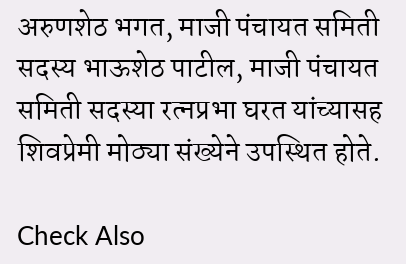अरुणशेठ भगत, माजी पंचायत समिती सदस्य भाऊशेठ पाटील, माजी पंचायत समिती सदस्या रत्नप्रभा घरत यांच्यासह शिवप्रेमी मोठ्या संख्येने उपस्थित होते.

Check Also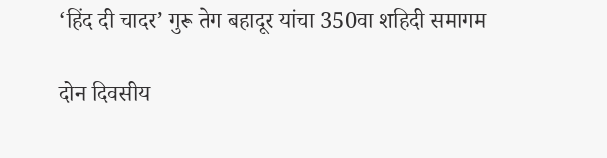‘हिंद दी चादर’ गुरू तेग बहादूर यांचा 350वा शहिदी समागम

दोन दिवसीय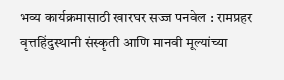भव्य कार्यक्रमासाठी खारघर सज्ज पनवेल : रामप्रहर वृत्तहिंदुस्थानी संस्कृती आणि मानवी मूल्यांच्या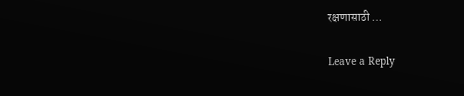रक्षणासाठी …

Leave a Reply